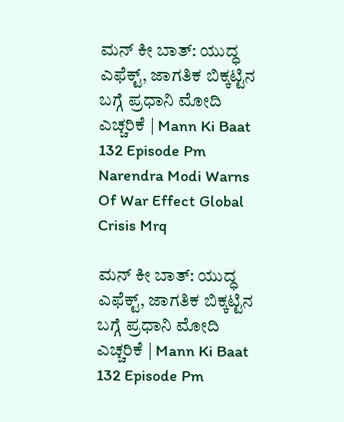ಮನ್‌ ಕೀ ಬಾತ್: ಯುದ್ಧ ಎಫೆಕ್ಟ್, ಜಾಗತಿಕ ಬಿಕ್ಕಟ್ಟಿನ ಬಗ್ಗೆ ಪ್ರಧಾನಿ ಮೋದಿ ಎಚ್ಚರಿಕೆ | Mann Ki Baat 132 Episode Pm Narendra Modi Warns Of War Effect Global Crisis Mrq

ಮನ್‌ ಕೀ ಬಾತ್: ಯುದ್ಧ ಎಫೆಕ್ಟ್, ಜಾಗತಿಕ ಬಿಕ್ಕಟ್ಟಿನ ಬಗ್ಗೆ ಪ್ರಧಾನಿ ಮೋದಿ ಎಚ್ಚರಿಕೆ | Mann Ki Baat 132 Episode Pm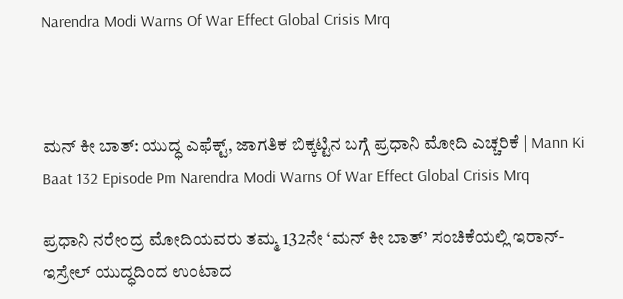Narendra Modi Warns Of War Effect Global Crisis Mrq



ಮನ್‌ ಕೀ ಬಾತ್: ಯುದ್ಧ ಎಫೆಕ್ಟ್, ಜಾಗತಿಕ ಬಿಕ್ಕಟ್ಟಿನ ಬಗ್ಗೆ ಪ್ರಧಾನಿ ಮೋದಿ ಎಚ್ಚರಿಕೆ | Mann Ki Baat 132 Episode Pm Narendra Modi Warns Of War Effect Global Crisis Mrq

ಪ್ರಧಾನಿ ನರೇಂದ್ರ ಮೋದಿಯವರು ತಮ್ಮ 132ನೇ ‘ಮನ್‌ ಕೀ ಬಾತ್’ ಸಂಚಿಕೆಯಲ್ಲಿ ಇರಾನ್-ಇಸ್ರೇಲ್ ಯುದ್ಧದಿಂದ ಉಂಟಾದ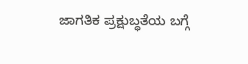ಜಾಗತಿಕ ಪ್ರಕ್ಷುಬ್ಧತೆಯ ಬಗ್ಗೆ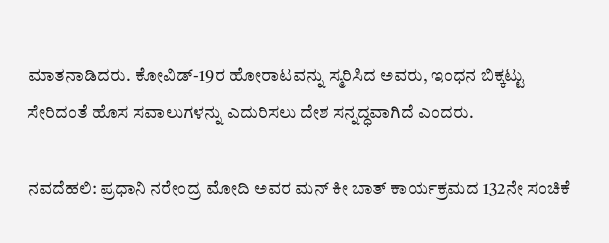ಮಾತನಾಡಿದರು. ಕೋವಿಡ್-19ರ ಹೋರಾಟವನ್ನು ಸ್ಮರಿಸಿದ ಅವರು, ಇಂಧನ ಬಿಕ್ಕಟ್ಟು ಸೇರಿದಂತೆ ಹೊಸ ಸವಾಲುಗಳನ್ನು ಎದುರಿಸಲು ದೇಶ ಸನ್ನದ್ಧವಾಗಿದೆ ಎಂದರು.

ನವದೆಹಲಿ: ಪ್ರಧಾನಿ ನರೇಂದ್ರ ಮೋದಿ ಅವರ ಮನ್‌ ಕೀ ಬಾತ್ ಕಾರ್ಯಕ್ರಮದ 132ನೇ ಸಂಚಿಕೆ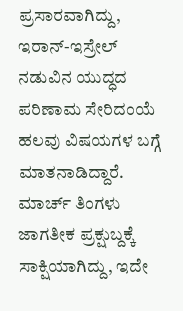ಪ್ರಸಾರವಾಗಿದ್ದು, ಇರಾನ್-ಇಸ್ರೇಲ್ ನಡುವಿನ ಯುದ್ಧದ ಪರಿಣಾಮ ಸೇರಿದಂಯೆ ಹಲವು ವಿಷಯಗಳ ಬಗ್ಗೆ ಮಾತನಾಡಿದ್ದಾರೆ. ಮಾರ್ಚ್ ತಿಂಗಳು ಜಾಗತೀಕ ಪ್ರಕ್ಷುಬ್ದಕ್ಕೆ ಸಾಕ್ಷಿಯಾಗಿದ್ದು, ಇದೇ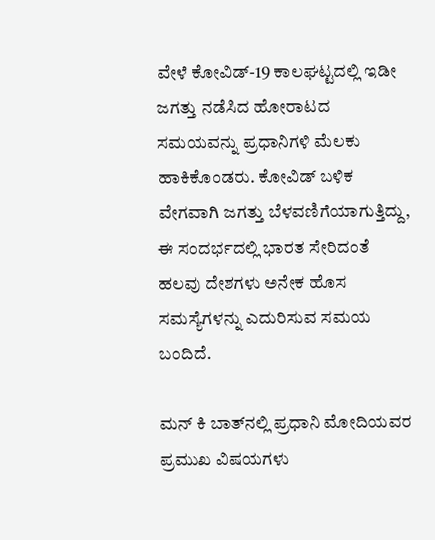ವೇಳೆ ಕೋವಿಡ್-19 ಕಾಲಘಟ್ಟದಲ್ಲಿ ಇಡೀ ಜಗತ್ತು ನಡೆಸಿದ ಹೋರಾಟದ ಸಮಯವನ್ನು ಪ್ರಧಾನಿಗಳಿ ಮೆಲಕು ಹಾಕಿಕೊಂಡರು. ಕೋವಿಡ್ ಬಳಿಕ ವೇಗವಾಗಿ ಜಗತ್ತು ಬೆಳವಣಿಗೆಯಾಗುತ್ತಿದ್ದು, ಈ ಸಂದರ್ಭದಲ್ಲಿ ಭಾರತ ಸೇರಿದಂತೆ ಹಲವು ದೇಶಗಳು ಅನೇಕ ಹೊಸ ಸಮಸ್ಯೆಗಳನ್ನು ಎದುರಿಸುವ ಸಮಯ ಬಂದಿದೆ.

ಮನ್‌ ಕಿ ಬಾತ್‌ನಲ್ಲಿ ಪ್ರಧಾನಿ ಮೋದಿಯವರ ಪ್ರಮುಖ ವಿಷಯಗಳು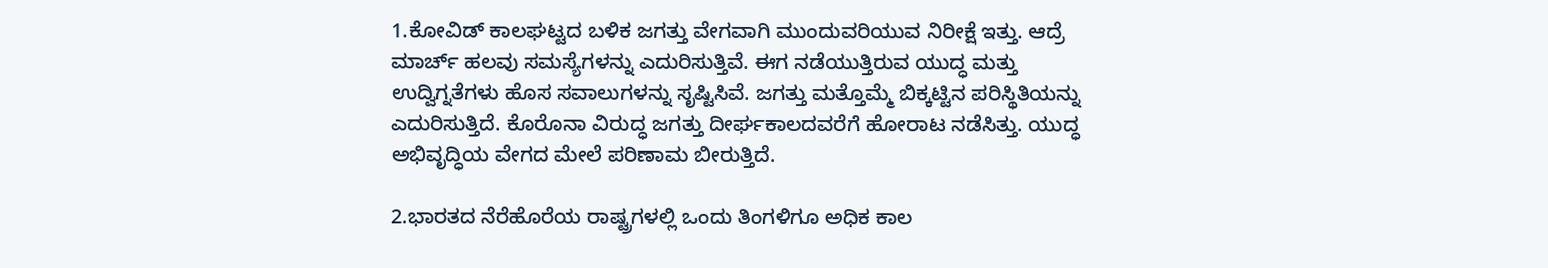1.ಕೋವಿಡ್ ಕಾಲಘಟ್ಟದ ಬಳಿಕ ಜಗತ್ತು ವೇಗವಾಗಿ ಮುಂದುವರಿಯುವ ನಿರೀಕ್ಷೆ ಇತ್ತು. ಆದ್ರೆ ಮಾರ್ಚ್ ಹಲವು ಸಮಸ್ಯೆಗಳನ್ನು ಎದುರಿಸುತ್ತಿವೆ. ಈಗ ನಡೆಯುತ್ತಿರುವ ಯುದ್ಧ ಮತ್ತು ಉದ್ವಿಗ್ನತೆಗಳು ಹೊಸ ಸವಾಲುಗಳನ್ನು ಸೃಷ್ಟಿಸಿವೆ. ಜಗತ್ತು ಮತ್ತೊಮ್ಮೆ ಬಿಕ್ಕಟ್ಟಿನ ಪರಿಸ್ಥಿತಿಯನ್ನು ಎದುರಿಸುತ್ತಿದೆ. ಕೊರೊನಾ ವಿರುದ್ಧ ಜಗತ್ತು ದೀರ್ಘಕಾಲದವರೆಗೆ ಹೋರಾಟ ನಡೆಸಿತ್ತು. ಯುದ್ಧ ಅಭಿವೃದ್ಧಿಯ ವೇಗದ ಮೇಲೆ ಪರಿಣಾಮ ಬೀರುತ್ತಿದೆ.

2.ಭಾರತದ ನೆರೆಹೊರೆಯ ರಾಷ್ಟ್ರಗಳಲ್ಲಿ ಒಂದು ತಿಂಗಳಿಗೂ ಅಧಿಕ ಕಾಲ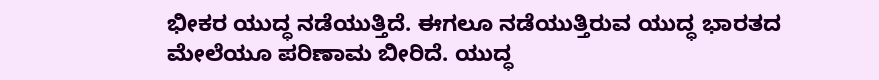ಭೀಕರ ಯುದ್ಧ ನಡೆಯುತ್ತಿದೆ. ಈಗಲೂ ನಡೆಯುತ್ತಿರುವ ಯುದ್ಧ ಭಾರತದ ಮೇಲೆಯೂ ಪರಿಣಾಮ ಬೀರಿದೆ. ಯುದ್ಧ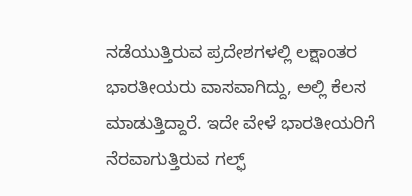ನಡೆಯುತ್ತಿರುವ ಪ್ರದೇಶಗಳಲ್ಲಿ ಲಕ್ಷಾಂತರ ಭಾರತೀಯರು ವಾಸವಾಗಿದ್ದು, ಅಲ್ಲಿ ಕೆಲಸ ಮಾಡುತ್ತಿದ್ದಾರೆ. ಇದೇ ವೇಳೆ ಭಾರತೀಯರಿಗೆ ನೆರವಾಗುತ್ತಿರುವ ಗಲ್ಫ್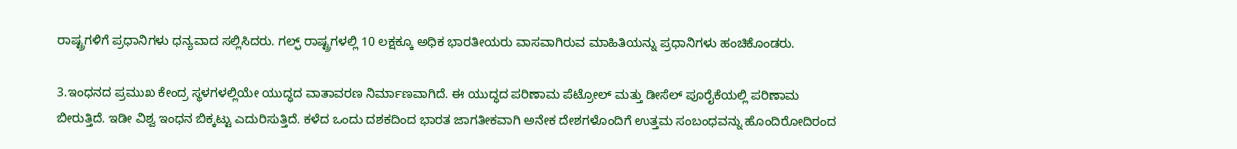ರಾಷ್ಟ್ರಗಳಿಗೆ ಪ್ರಧಾನಿಗಳು ಧನ್ಯವಾದ ಸಲ್ಲಿಸಿದರು. ಗಲ್ಫ್ ರಾಷ್ಟ್ರಗಳಲ್ಲಿ 10 ಲಕ್ಷಕ್ಕೂ ಅಧಿಕ ಭಾರತೀಯರು ವಾಸವಾಗಿರುವ ಮಾಹಿತಿಯನ್ನು ಪ್ರಧಾನಿಗಳು ಹಂಚಿಕೊಂಡರು.

3.ಇಂಧನದ ಪ್ರಮುಖ ಕೇಂದ್ರ ಸ್ಥಳಗಳಲ್ಲಿಯೇ ಯುದ್ಧದ ವಾತಾವರಣ ನಿರ್ಮಾಣವಾಗಿದೆ. ಈ ಯುದ್ಧದ ಪರಿಣಾಮ ಪೆಟ್ರೋಲ್ ಮತ್ತು ಡೀಸೆಲ್ ಪೂರೈಕೆಯಲ್ಲಿ ಪರಿಣಾಮ ಬೀರುತ್ತಿದೆ. ಇಡೀ ವಿಶ್ವ ಇಂಧನ ಬಿಕ್ಕಟ್ಟು ಎದುರಿಸುತ್ತಿದೆ. ಕಳೆದ ಒಂದು ದಶಕದಿಂದ ಭಾರತ ಜಾಗತೀಕವಾಗಿ ಅನೇಕ ದೇಶಗಳೊಂದಿಗೆ ಉತ್ತಮ ಸಂಬಂಧವನ್ನು ಹೊಂದಿರೋದಿರಂದ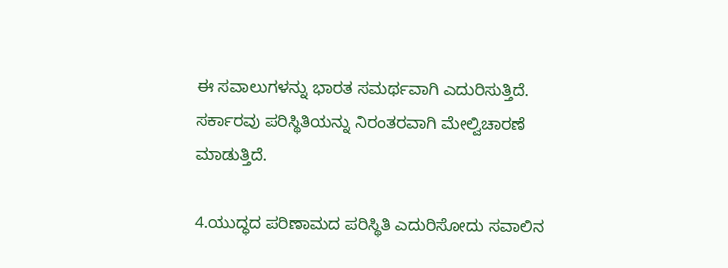ಈ ಸವಾಲುಗಳನ್ನು ಭಾರತ ಸಮರ್ಥವಾಗಿ ಎದುರಿಸುತ್ತಿದೆ. ಸರ್ಕಾರವು ಪರಿಸ್ಥಿತಿಯನ್ನು ನಿರಂತರವಾಗಿ ಮೇಲ್ವಿಚಾರಣೆ ಮಾಡುತ್ತಿದೆ.

4.ಯುದ್ಧದ ಪರಿಣಾಮದ ಪರಿಸ್ಥಿತಿ ಎದುರಿಸೋದು ಸವಾಲಿನ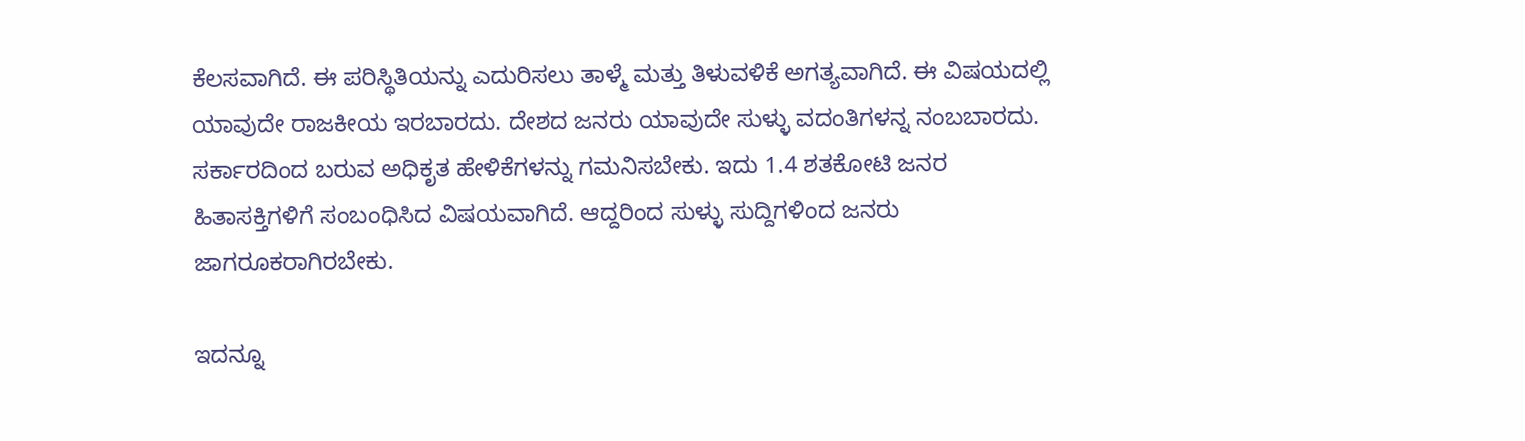ಕೆಲಸವಾಗಿದೆ. ಈ ಪರಿಸ್ಥಿತಿಯನ್ನು ಎದುರಿಸಲು ತಾಳ್ಮೆ ಮತ್ತು ತಿಳುವಳಿಕೆ ಅಗತ್ಯವಾಗಿದೆ. ಈ ವಿಷಯದಲ್ಲಿ ಯಾವುದೇ ರಾಜಕೀಯ ಇರಬಾರದು. ದೇಶದ ಜನರು ಯಾವುದೇ ಸುಳ್ಳು ವದಂತಿಗಳನ್ನ ನಂಬಬಾರದು. ಸರ್ಕಾರದಿಂದ ಬರುವ ಅಧಿಕೃತ ಹೇಳಿಕೆಗಳನ್ನು ಗಮನಿಸಬೇಕು. ಇದು 1.4 ಶತಕೋಟಿ ಜನರ ಹಿತಾಸಕ್ತಿಗಳಿಗೆ ಸಂಬಂಧಿಸಿದ ವಿಷಯವಾಗಿದೆ. ಆದ್ದರಿಂದ ಸುಳ್ಳು ಸುದ್ದಿಗಳಿಂದ ಜನರು ಜಾಗರೂಕರಾಗಿರಬೇಕು.

ಇದನ್ನೂ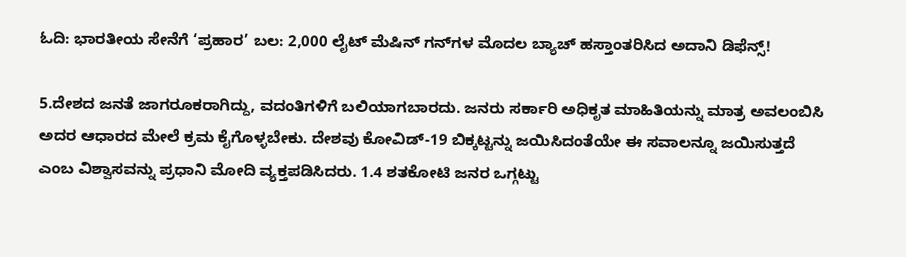ಓದಿ: ಭಾರತೀಯ ಸೇನೆಗೆ ‘ಪ್ರಹಾರ’ ಬಲ: 2,000 ಲೈಟ್ ಮೆಷಿನ್ ಗನ್‌ಗಳ ಮೊದಲ ಬ್ಯಾಚ್ ಹಸ್ತಾಂತರಿಸಿದ ಅದಾನಿ ಡಿಫೆನ್ಸ್!

5.ದೇಶದ ಜನತೆ ಜಾಗರೂಕರಾಗಿದ್ದು, ವದಂತಿಗಳಿಗೆ ಬಲಿಯಾಗಬಾರದು. ಜನರು ಸರ್ಕಾರಿ ಅಧಿಕೃತ ಮಾಹಿತಿಯನ್ನು ಮಾತ್ರ ಅವಲಂಬಿಸಿ ಅದರ ಆಧಾರದ ಮೇಲೆ ಕ್ರಮ ಕೈಗೊಳ್ಳಬೇಕು. ದೇಶವು ಕೋವಿಡ್-19 ಬಿಕ್ಕಟ್ಟನ್ನು ಜಯಿಸಿದಂತೆಯೇ ಈ ಸವಾಲನ್ನೂ ಜಯಿಸುತ್ತದೆ ಎಂಬ ವಿಶ್ವಾಸವನ್ನು ಪ್ರಧಾನಿ ಮೋದಿ ವ್ಯಕ್ತಪಡಿಸಿದರು. 1.4 ಶತಕೋಟಿ ಜನರ ಒಗ್ಗಟ್ಟು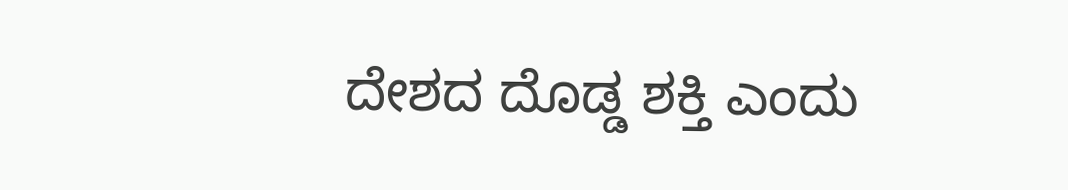ದೇಶದ ದೊಡ್ಡ ಶಕ್ತಿ ಎಂದು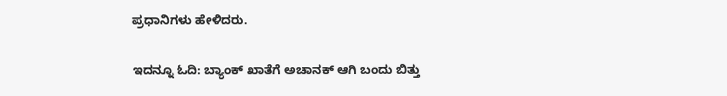ಪ್ರಧಾನಿಗಳು ಹೇಳಿದರು.

ಇದನ್ನೂ ಓದಿ: ಬ್ಯಾಂಕ್ ಖಾತೆಗೆ ಅಚಾನಕ್ ಆಗಿ ಬಂದು ಬಿತ್ತು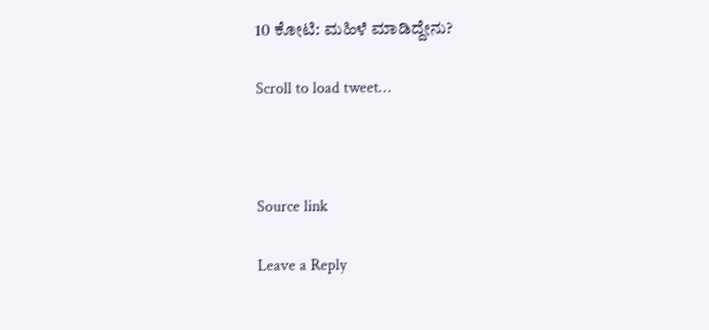10 ಕೋಟಿ: ಮಹಿಳೆ ಮಾಡಿದ್ದೇನು?

Scroll to load tweet…



Source link

Leave a Reply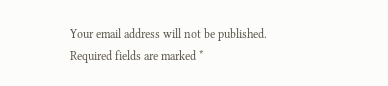Your email address will not be published. Required fields are marked *